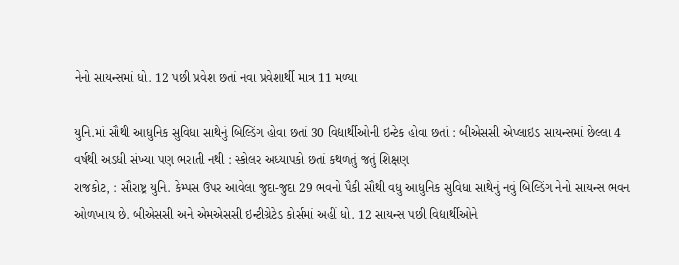નેનો સાયન્સમાં ધો. 12 પછી પ્રવેશ છતાં નવા પ્રવેશાર્થી માત્ર 11 મળ્યા

યુનિ.માં સૌથી આધુનિક સુવિધા સાથેનું બિલ્ડિંગ હોવા છતાં 30 વિદ્યાર્થીઓની ઇન્ટેક હોવા છતાં : બીએસસી એપ્લાઇડ સાયન્સમાં છેલ્લા 4 વર્ષથી અડધી સંખ્યા પણ ભરાતી નથી : સ્કોલર અધ્યાપકો છતાં કથળતું જતું શિક્ષણ
રાજકોટ, : સૌરાષ્ટ્ર યુનિ. કેમ્પસ ઉપર આવેલા જુદા-જુદા 29 ભવનો પૈકી સૌથી વધુ આધુનિક સુવિધા સાથેનું નવું બિલ્ડિંગ નેનો સાયન્સ ભવન ઓળખાય છે. બીએસસી અને એમએસસી ઇન્ટીગ્રેટેડ કોર્સમાં અહીં ધો. 12 સાયન્સ પછી વિદ્યાર્થીઓને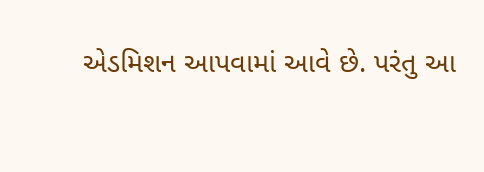એડમિશન આપવામાં આવે છે. પરંતુ આ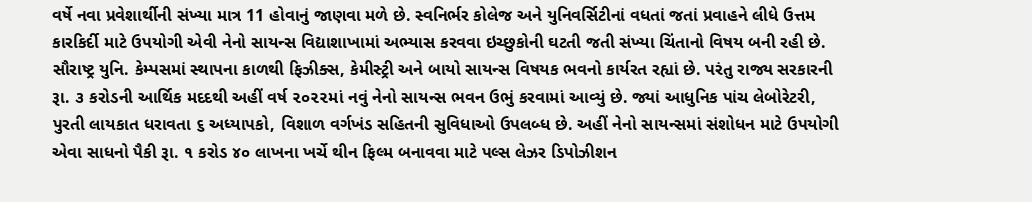વર્ષે નવા પ્રવેશાર્થીની સંખ્યા માત્ર 11 હોવાનું જાણવા મળે છે. સ્વનિર્ભર કોલેજ અને યુનિવર્સિટીનાં વધતાં જતાં પ્રવાહને લીધે ઉત્તમ કારકિર્દી માટે ઉપયોગી એવી નેનો સાયન્સ વિદ્યાશાખામાં અભ્યાસ કરવવા ઇચ્છુકોની ઘટતી જતી સંખ્યા ચિંતાનો વિષય બની રહી છે.
સૌરાષ્ટ્ર યુનિ. કેમ્પસમાં સ્થાપના કાળથી ફિઝીક્સ, કેમીસ્ટ્રી અને બાયો સાયન્સ વિષયક ભવનો કાર્યરત રહ્યાં છે. પરંતુ રાજ્ય સરકારની રૂા. ૩ કરોડની આર્થિક મદદથી અહીં વર્ષ ૨૦૨૨માં નવું નેનો સાયન્સ ભવન ઉભું કરવામાં આવ્યું છે. જ્યાં આધુનિક પાંચ લેબોરેટરી, પુરતી લાયકાત ધરાવતા ૬ અધ્યાપકો, વિશાળ વર્ગખંડ સહિતની સુવિધાઓ ઉપલબ્ધ છે. અહીં નેનો સાયન્સમાં સંશોધન માટે ઉપયોગી એવા સાધનો પૈકી રૂા. ૧ કરોડ ૪૦ લાખના ખર્ચે થીન ફિલ્મ બનાવવા માટે પલ્સ લેઝર ડિપોઝીશન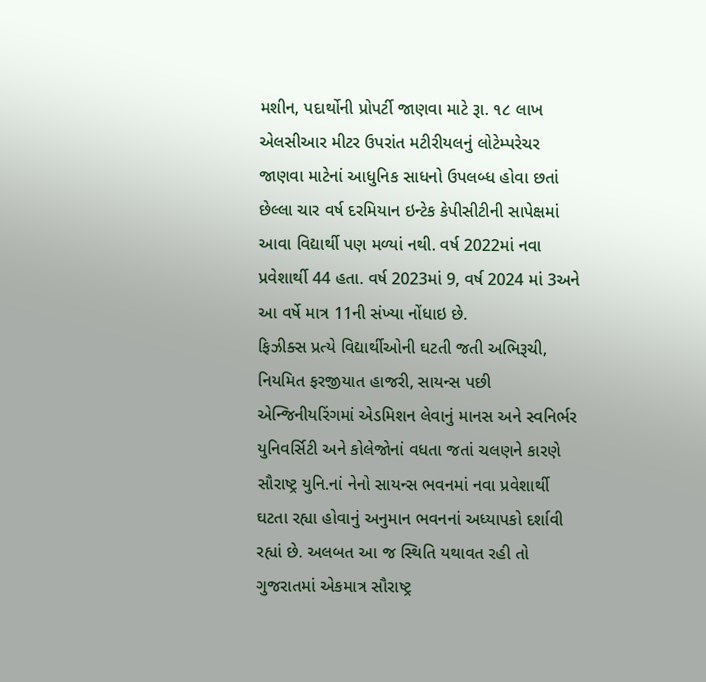મશીન, પદાર્થોની પ્રોપર્ટી જાણવા માટે રૂા. ૧૮ લાખ એલસીઆર મીટર ઉપરાંત મટીરીયલનું લોટેમ્પરેચર જાણવા માટેનાં આધુનિક સાધનો ઉપલબ્ધ હોવા છતાં છેલ્લા ચાર વર્ષ દરમિયાન ઇન્ટેક કેપીસીટીની સાપેક્ષમાં આવા વિદ્યાર્થી પણ મળ્યાં નથી. વર્ષ 2022માં નવા પ્રવેશાર્થી 44 હતા. વર્ષ 2023માં 9, વર્ષ 2024 માં 3અને આ વર્ષે માત્ર 11ની સંખ્યા નોંધાઇ છે.
ફિઝીક્સ પ્રત્યે વિદ્યાર્થીઓની ઘટતી જતી અભિરૂચી, નિયમિત ફરજીયાત હાજરી, સાયન્સ પછી એન્જિનીયરિંગમાં એડમિશન લેવાનું માનસ અને સ્વનિર્ભર યુનિવર્સિટી અને કોલેજોનાં વધતા જતાં ચલણને કારણે સૌરાષ્ટ્ર યુનિ.નાં નેનો સાયન્સ ભવનમાં નવા પ્રવેશાર્થી ઘટતા રહ્યા હોવાનું અનુમાન ભવનનાં અધ્યાપકો દર્શાવી રહ્યાં છે. અલબત આ જ સ્થિતિ યથાવત રહી તો ગુજરાતમાં એકમાત્ર સૌરાષ્ટ્ર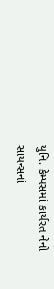યુનિ. કેમ્પસમાં કાર્યરત નેનો સાયન્સનાં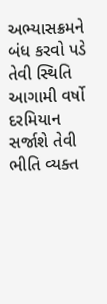અભ્યાસક્રમને બંધ કરવો પડે તેવી સ્થિતિ આગામી વર્ષો દરમિયાન સર્જાશે તેવી ભીતિ વ્યક્ત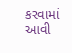કરવામાં આવી